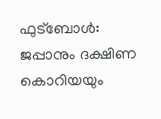ഫുട്ബോള്‍: ജപ്പാനും ദക്ഷിണ കൊറിയയും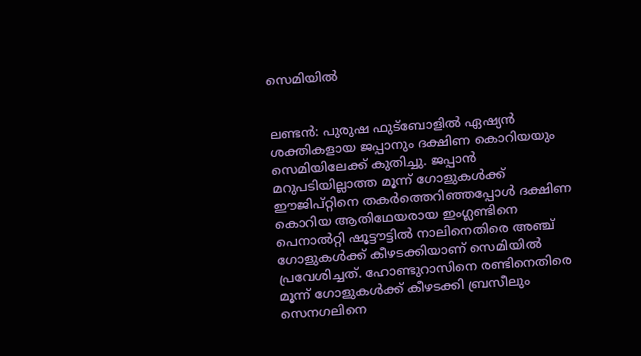സെമിയില്‍


ലണ്ടന്‍: പുരുഷ ഫുട്ബോളില്‍ ഏഷ്യന്‍ ശക്തികളായ ജപ്പാനും ദക്ഷിണ കൊറിയയും സെമിയിലേക്ക്‌ കുതിച്ചു. ജപ്പാന്‍ മറുപടിയില്ലാത്ത മൂന്ന്‌ ഗോളുകള്‍ക്ക്‌ ഈജിപ്റ്റിനെ തകര്‍ത്തെറിഞ്ഞപ്പോള്‍ ദക്ഷിണ കൊറിയ ആതിഥേയരായ ഇംഗ്ലണ്ടിനെ പെനാല്‍റ്റി ഷൂട്ടൗട്ടില്‍ നാലിനെതിരെ അഞ്ച്‌ ഗോളുകള്‍ക്ക്‌ കീഴടക്കിയാണ്‌ സെമിയില്‍ പ്രവേശിച്ചത്‌. ഹോണ്ടുറാസിനെ രണ്ടിനെതിരെ മൂന്ന്‌ ഗോളുകള്‍ക്ക്‌ കീഴടക്കി ബ്രസീലും സെനഗലിനെ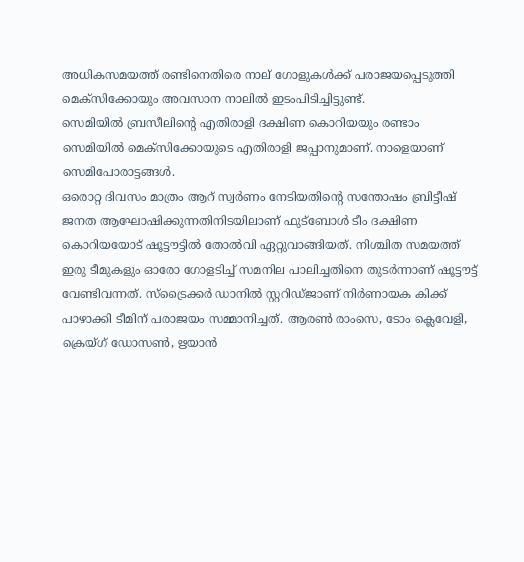അധികസമയത്ത്‌ രണ്ടിനെതിരെ നാല്‌ ഗോളുകള്‍ക്ക്‌ പരാജയപ്പെടുത്തി മെക്സിക്കോയും അവസാന നാലില്‍ ഇടംപിടിച്ചിട്ടുണ്ട്‌.
സെമിയില്‍ ബ്രസീലിന്റെ എതിരാളി ദക്ഷിണ കൊറിയയും രണ്ടാം സെമിയില്‍ മെക്സിക്കോയുടെ എതിരാളി ജപ്പാനുമാണ്‌. നാളെയാണ്‌ സെമിപോരാട്ടങ്ങള്‍.
ഒരൊറ്റ ദിവസം മാത്രം ആറ്‌ സ്വര്‍ണം നേടിയതിന്റെ സന്തോഷം ബ്രിട്ടീഷ്‌ ജനത ആഘോഷിക്കുന്നതിനിടയിലാണ്‌ ഫുട്ബോള്‍ ടീം ദക്ഷിണ കൊറിയയോട്‌ ഷൂട്ടൗട്ടില്‍ തോല്‍വി ഏറ്റുവാങ്ങിയത്‌. നിശ്ചിത സമയത്ത്‌ ഇരു ടീമുകളും ഓരോ ഗോളടിച്ച്‌ സമനില പാലിച്ചതിനെ തുടര്‍ന്നാണ്‌ ഷൂട്ടൗട്ട്‌ വേണ്ടിവന്നത്‌. സ്ട്രൈക്കര്‍ ഡാനില്‍ സ്റ്ററിഡ്ജാണ്‌ നിര്‍ണായക കിക്ക്‌ പാഴാക്കി ടീമിന്‌ പരാജയം സമ്മാനിച്ചത്‌. ആരണ്‍ രാംസെ, ടോം ക്ലെവേളി, ക്രെയ്ഗ്‌ ഡോസണ്‍, ഋയാന്‍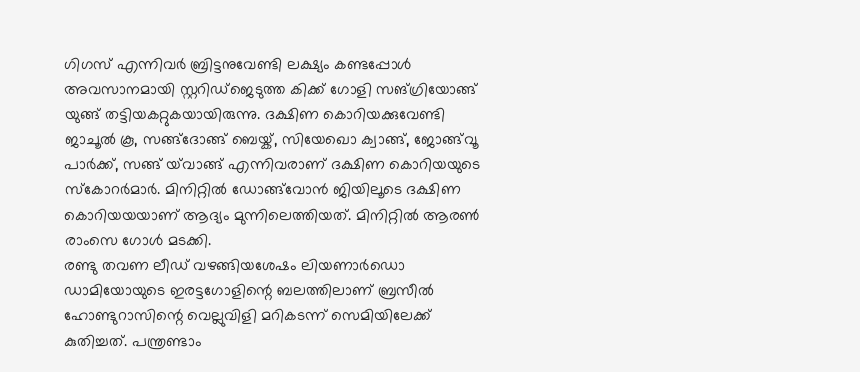ഗിഗസ്‌ എന്നിവര്‍ ബ്രിട്ടനുവേണ്ടി ലക്ഷ്യം കണ്ടപ്പോള്‍ അവസാനമായി സ്റ്ററിഡ്ജെടുത്ത കിക്ക്‌ ഗോളി സങ്ഗ്രിയോങ്ങ്‌ യുങ്ങ്‌ തട്ടിയകറ്റുകയായിരുന്നു. ദക്ഷിണ കൊറിയക്കുവേണ്ടി ജാചൂല്‍ കൂ, സങ്ങ്ദോങ്ങ്‌ ബെയ്ക്‌, സിയേഖൊ ക്വാങ്ങ്‌, ജോങ്ങ്‌വൂ പാര്‍ക്ക്‌, സങ്ങ്‌ യ്‌വാങ്ങ്‌ എന്നിവരാണ്‌ ദക്ഷിണ കൊറിയയുടെ സ്കോറര്‍മാര്‍. മിനിറ്റില്‍ ഡോങ്ങ്‌വോന്‍ ജിയിലൂടെ ദക്ഷിണ കൊറിയയയാണ്‌ ആദ്യം മുന്നിലെത്തിയത്‌. മിനിറ്റില്‍ ആരണ്‍ രാംസെ ഗോള്‍ മടക്കി.
രണ്ടു തവണ ലീഡ്‌ വഴങ്ങിയശേഷം ലിയണാര്‍ഡൊ ഡാമിയോയുടെ ഇരട്ടഗോളിന്റെ ബലത്തിലാണ്‌ ബ്രസീല്‍ ഹോണ്ടുറാസിന്റെ വെല്ലുവിളി മറികടന്ന്‌ സെമിയിലേക്ക്‌ കുതിച്ചത്‌. പന്ത്രണ്ടാം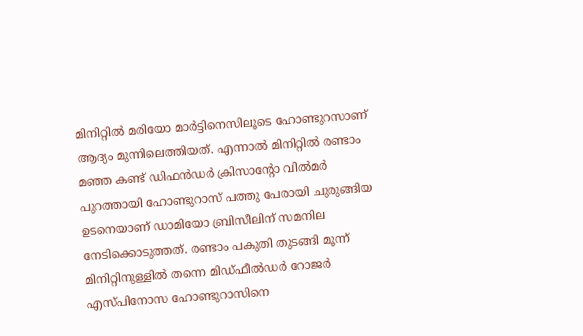മിനിറ്റില്‍ മരിയോ മാര്‍ട്ടിനെസിലൂടെ ഹോണ്ടുറസാണ്‌ ആദ്യം മുന്നിലെത്തിയത്‌. എന്നാല്‍ മിനിറ്റില്‍ രണ്ടാം മഞ്ഞ കണ്ട്‌ ഡിഫന്‍ഡര്‍ ക്രിസാന്റോ വില്‍മര്‍ പുറത്തായി ഹോണ്ടുറാസ്‌ പത്തു പേരായി ചുരുങ്ങിയ ഉടനെയാണ്‌ ഡാമിയോ ബ്രിസീലിന്‌ സമനില നേടിക്കൊടുത്തത്‌. രണ്ടാം പകുതി തുടങ്ങി മൂന്ന്‌ മിനിറ്റിനുള്ളില്‍ തന്നെ മിഡ്ഫീല്‍ഡര്‍ റോജര്‍ എസ്പിനോസ ഹോണ്ടുറാസിനെ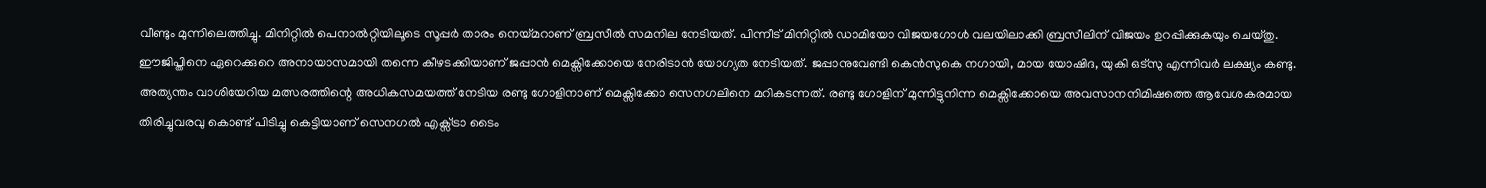വീണ്ടും മുന്നിലെത്തിച്ചു. മിനിറ്റില്‍ പെനാല്‍റ്റിയിലൂടെ സൂപ്പര്‍ താരം നെയ്മറാണ്‌ ബ്രസീല്‍ സമനില നേടിയത്‌. പിന്നീട്‌ മിനിറ്റില്‍ ഡാമിയോ വിജയഗോള്‍ വലയിലാക്കി ബ്രസീലിന്‌ വിജയം ഉറപ്പിക്കുകയും ചെയ്തു.
ഈജിപ്തിനെ ഏറെക്കുറെ അനായാസമായി തന്നെ കീഴടക്കിയാണ്‌ ജപ്പാന്‍ മെക്സിക്കോയെ നേരിടാന്‍ യോഗ്യത നേടിയത്‌. ജപ്പാനുവേണ്ടി കെന്‍സുകെ നഗായി, മായ യോഷിദ, യുകി ഒട്സു എന്നിവര്‍ ലക്ഷ്യം കണ്ടു.
അത്യന്തം വാശിയേറിയ മത്സരത്തിന്റെ അധികസമയത്ത്‌ നേടിയ രണ്ടു ഗോളിനാണ്‌ മെക്സിക്കോ സെനഗലിനെ മറികടന്നത്‌. രണ്ടു ഗോളിന്‌ മുന്നിട്ടുനിന്ന മെക്സിക്കോയെ അവസാനനിമിഷത്തെ ആവേശകരമായ തിരിച്ചുവരവു കൊണ്ട്‌ പിടിച്ചു കെട്ടിയാണ്‌ സെനഗല്‍ എക്സ്ട്രാ ടൈം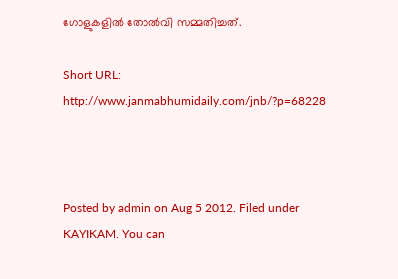ഗോളുകളില്‍ തോല്‍വി സമ്മതിച്ചത്‌.

Short URL: http://www.janmabhumidaily.com/jnb/?p=68228



Posted by admin on Aug 5 2012. Filed under KAYIKAM. You can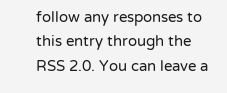follow any responses to this entry through the RSS 2.0. You can leave a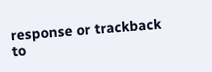response or trackback to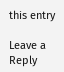this entry

Leave a Reply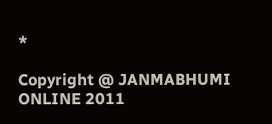*

Copyright @ JANMABHUMI ONLINE 2011